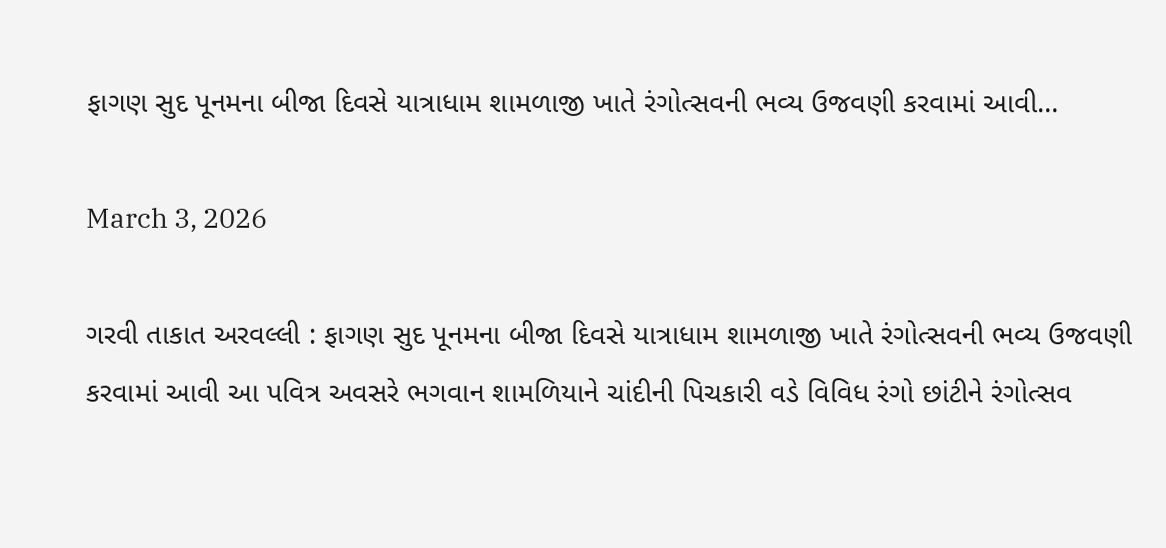ફાગણ સુદ પૂનમના બીજા દિવસે યાત્રાધામ શામળાજી ખાતે રંગોત્સવની ભવ્ય ઉજવણી કરવામાં આવી…

March 3, 2026

ગરવી તાકાત અરવલ્લી : ફાગણ સુદ પૂનમના બીજા દિવસે યાત્રાધામ શામળાજી ખાતે રંગોત્સવની ભવ્ય ઉજવણી કરવામાં આવી આ પવિત્ર અવસરે ભગવાન શામળિયાને ચાંદીની પિચકારી વડે વિવિધ રંગો છાંટીને રંગોત્સવ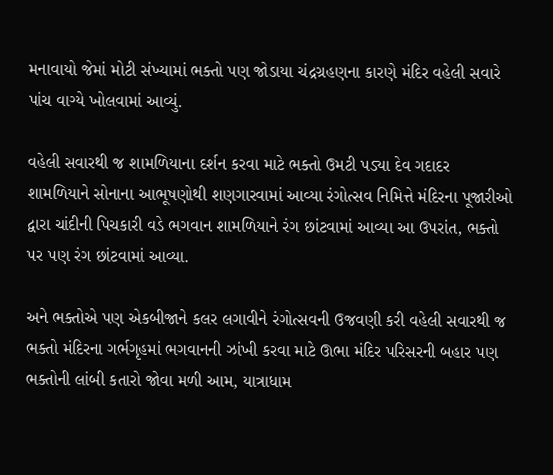મનાવાયો જેમાં મોટી સંખ્યામાં ભક્તો પણ જોડાયા ચંદ્રગ્રહણના કારણે મંદિર વહેલી સવારે પાંચ વાગ્યે ખોલવામાં આવ્યું.

વહેલી સવારથી જ શામળિયાના દર્શન કરવા માટે ભક્તો ઉમટી પડ્યા દેવ ગદાદર શામળિયાને સોનાના આભૂષણોથી શણગારવામાં આવ્યા રંગોત્સવ નિમિત્તે મંદિરના પૂજારીઓ દ્વારા ચાંદીની પિચકારી વડે ભગવાન શામળિયાને રંગ છાંટવામાં આવ્યા આ ઉપરાંત, ભક્તો પર પણ રંગ છાંટવામાં આવ્યા.

અને ભક્તોએ પણ એકબીજાને કલર લગાવીને રંગોત્સવની ઉજવણી કરી વહેલી સવારથી જ ભક્તો મંદિરના ગર્ભગૃહમાં ભગવાનની ઝાંખી કરવા માટે ઊભા મંદિર પરિસરની બહાર પણ ભક્તોની લાંબી કતારો જોવા મળી આમ, યાત્રાધામ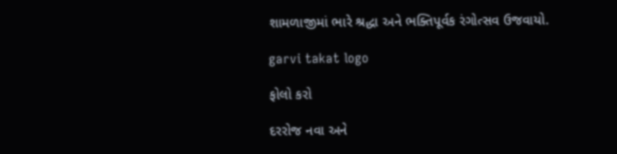શામળાજીમાં ભારે શ્રદ્ધા અને ભક્તિપૂર્વક રંગોત્સવ ઉજવાયો.

garvi takat logo

ફોલો કરો

દરરોજ નવા અને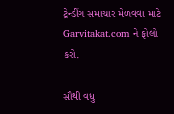ટ્રેન્ડીંગ સમાચાર મેળવવા માટે Garvitakat.com ને ફોલો કરો.

સૌથી વધુ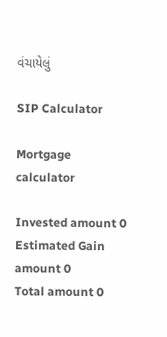વંચાયેલું

SIP Calculator

Mortgage calculator

Invested amount 0
Estimated Gain amount 0
Total amount 0